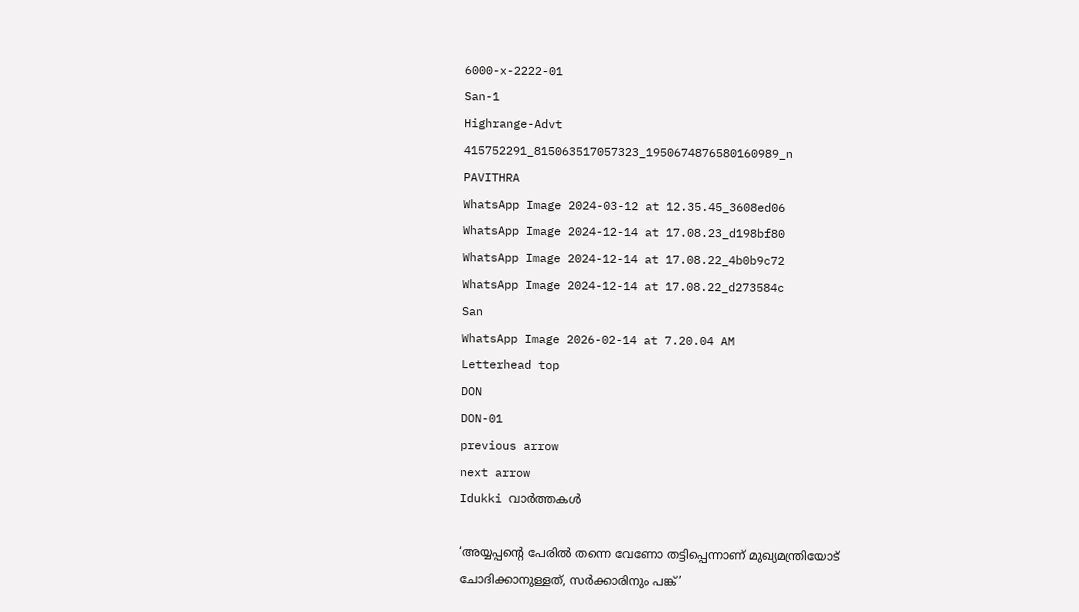6000-x-2222-01
San-1
Highrange-Advt
415752291_815063517057323_1950674876580160989_n
PAVITHRA
WhatsApp Image 2024-03-12 at 12.35.45_3608ed06
WhatsApp Image 2024-12-14 at 17.08.23_d198bf80
WhatsApp Image 2024-12-14 at 17.08.22_4b0b9c72
WhatsApp Image 2024-12-14 at 17.08.22_d273584c
San
WhatsApp Image 2026-02-14 at 7.20.04 AM
Letterhead top
DON
DON-01
previous arrow
next arrow
Idukki വാര്‍ത്തകള്‍

‘അയ്യപ്പന്റെ പേരിൽ തന്നെ വേണോ തട്ടിപ്പെന്നാണ് മുഖ്യമന്ത്രിയോട് ചോദിക്കാനുള്ളത്, സർക്കാരിനും പങ്ക്’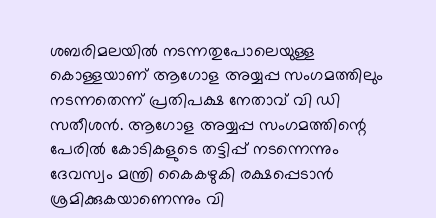ശബരിമലയില്‍ നടന്നതുപോലെയുള്ള കൊള്ളയാണ് ആഗോള അയ്യപ്പ സംഗമത്തിലും നടന്നതെന്ന് പ്രതിപക്ഷ നേതാവ് വി ഡി സതീശന്‍. ആഗോള അയ്യപ്പ സംഗമത്തിന്റെ പേരില്‍ കോടികളുടെ തട്ടിപ്പ് നടന്നെന്നും ദേവസ്വം മന്ത്രി കൈകഴുകി രക്ഷപ്പെടാന്‍ ശ്രമിക്കുകയാണെന്നും വി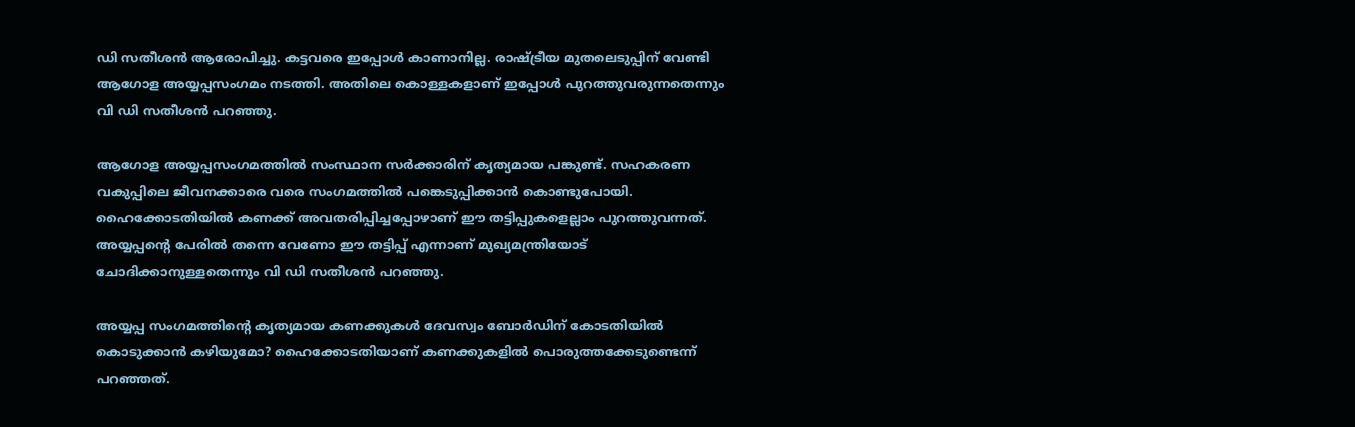ഡി സതീശന്‍ ആരോപിച്ചു. കട്ടവരെ ഇപ്പോള്‍ കാണാനില്ല. രാഷ്ട്രീയ മുതലെടുപ്പിന് വേണ്ടി ആഗോള അയ്യപ്പസംഗമം നടത്തി. അതിലെ കൊള്ളകളാണ് ഇപ്പോള്‍ പുറത്തുവരുന്നതെന്നും വി ഡി സതീശന്‍ പറഞ്ഞു.

ആഗോള അയ്യപ്പസംഗമത്തില്‍ സംസ്ഥാന സര്‍ക്കാരിന് കൃത്യമായ പങ്കുണ്ട്. സഹകരണ വകുപ്പിലെ ജീവനക്കാരെ വരെ സംഗമത്തില്‍ പങ്കെടുപ്പിക്കാന്‍ കൊണ്ടുപോയി. ഹൈക്കോടതിയില്‍ കണക്ക് അവതരിപ്പിച്ചപ്പോഴാണ് ഈ തട്ടിപ്പുകളെല്ലാം പുറത്തുവന്നത്. അയ്യപ്പന്റെ പേരില്‍ തന്നെ വേണോ ഈ തട്ടിപ്പ് എന്നാണ് മുഖ്യമന്ത്രിയോട് ചോദിക്കാനുള്ളതെന്നും വി ഡി സതീശന്‍ പറഞ്ഞു.

അയ്യപ്പ സംഗമത്തിന്റെ കൃത്യമായ കണക്കുകള്‍ ദേവസ്വം ബോര്‍ഡിന് കോടതിയില്‍ കൊടുക്കാന്‍ കഴിയുമോ? ഹൈക്കോടതിയാണ് കണക്കുകളില്‍ പൊരുത്തക്കേടുണ്ടെന്ന് പറഞ്ഞത്.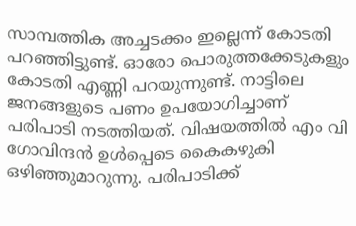സാമ്പത്തിക അച്ചടക്കം ഇല്ലെന്ന് കോടതി പറഞ്ഞിട്ടുണ്ട്. ഓരോ പൊരുത്തക്കേടുകളും കോടതി എണ്ണി പറയുന്നുണ്ട്. നാട്ടിലെ ജനങ്ങളുടെ പണം ഉപയോഗിച്ചാണ് പരിപാടി നടത്തിയത്. വിഷയത്തില്‍ എം വി ഗോവിന്ദന്‍ ഉള്‍പ്പെടെ കൈകഴുകി ഒഴിഞ്ഞുമാറുന്നു. പരിപാടിക്ക്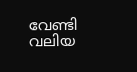വേണ്ടി വലിയ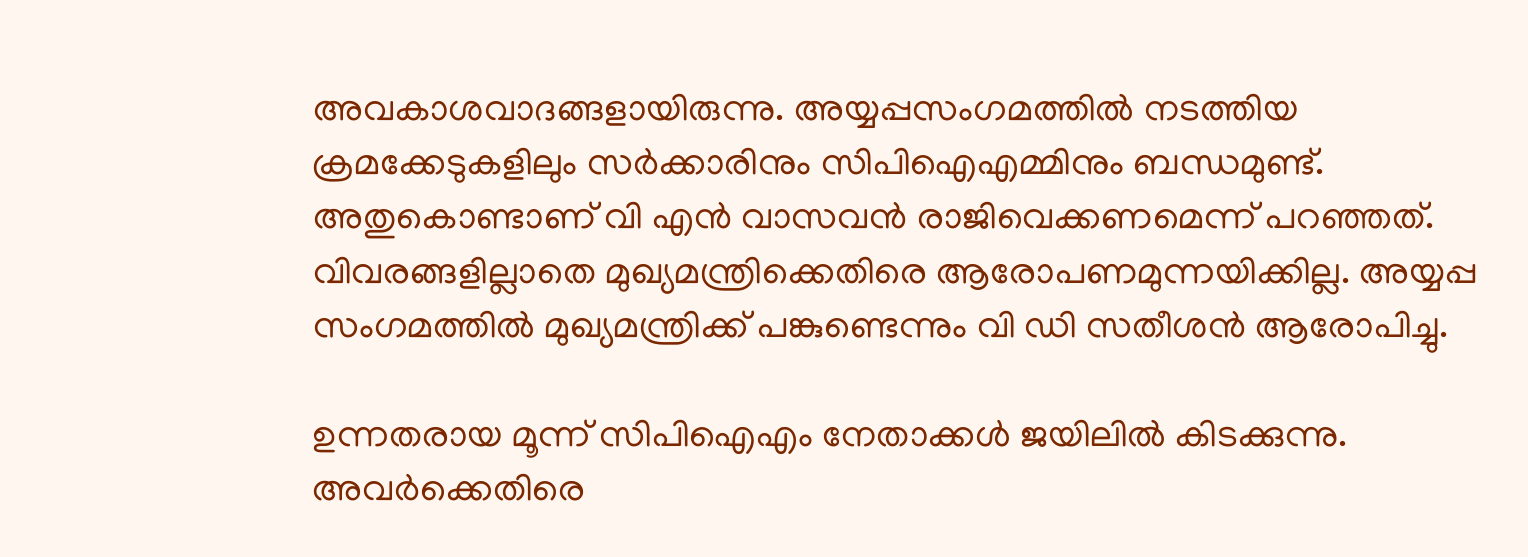അവകാശവാദങ്ങളായിരുന്നു. അയ്യപ്പസംഗമത്തില്‍ നടത്തിയ ക്രമക്കേടുകളിലും സര്‍ക്കാരിനും സിപിഐഎമ്മിനും ബന്ധമുണ്ട്. അതുകൊണ്ടാണ് വി എന്‍ വാസവന്‍ രാജിവെക്കണമെന്ന് പറഞ്ഞത്. വിവരങ്ങളില്ലാതെ മുഖ്യമന്ത്രിക്കെതിരെ ആരോപണമുന്നയിക്കില്ല. അയ്യപ്പ സംഗമത്തില്‍ മുഖ്യമന്ത്രിക്ക് പങ്കുണ്ടെന്നും വി ഡി സതീശന്‍ ആരോപിച്ചു.

ഉന്നതരായ മൂന്ന് സിപിഐഎം നേതാക്കള്‍ ജയിലില്‍ കിടക്കുന്നു. അവര്‍ക്കെതിരെ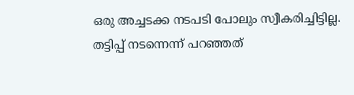ഒരു അച്ചടക്ക നടപടി പോലും സ്വീകരിച്ചിട്ടില്ല. തട്ടിപ്പ് നടന്നെന്ന് പറഞ്ഞത്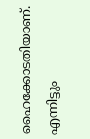ഹൈക്കോടതിയാണ്. എന്നിട്ടും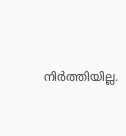നിര്‍ത്തിയില്ല.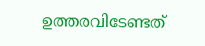ഉത്തരവിടേണ്ടത്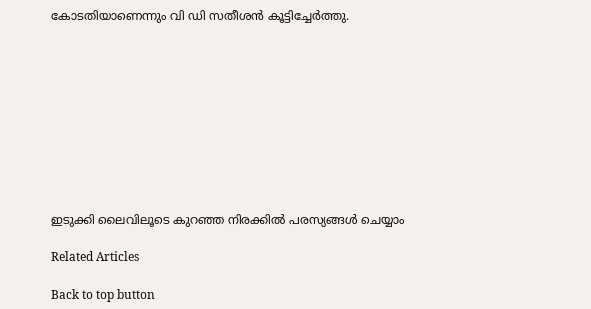കോടതിയാണെന്നും വി ഡി സതീശന്‍ കൂട്ടിച്ചേര്‍ത്തു.










ഇടുക്കി ലൈവിലൂടെ കുറഞ്ഞ നിരക്കിൽ പരസ്യങ്ങൾ ചെയ്യാം

Related Articles

Back to top button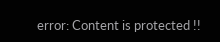error: Content is protected !!